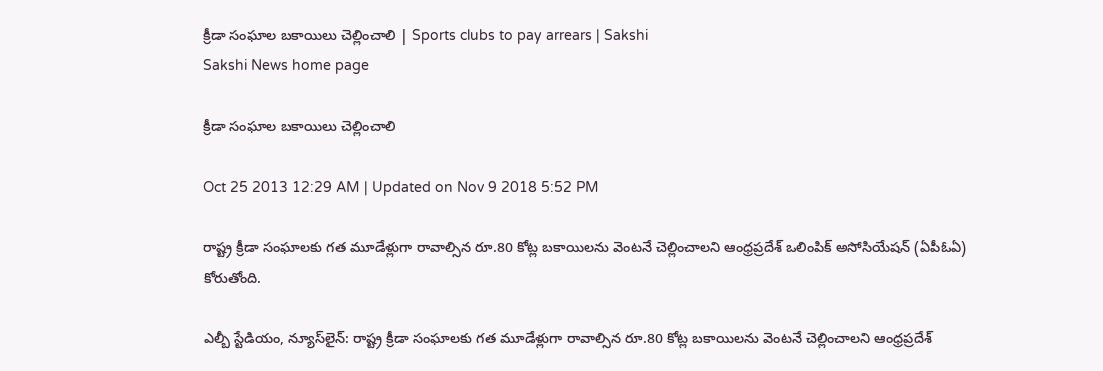క్రీడా సంఘాల బకాయిలు చెల్లించాలి | Sports clubs to pay arrears | Sakshi
Sakshi News home page

క్రీడా సంఘాల బకాయిలు చెల్లించాలి

Oct 25 2013 12:29 AM | Updated on Nov 9 2018 5:52 PM

రాష్ట్ర క్రీడా సంఘాలకు గత మూడేళ్లుగా రావాల్సిన రూ.80 కోట్ల బకాయిలను వెంటనే చెల్లించాలని ఆంధ్రప్రదేశ్ ఒలింపిక్ అసోసియేషన్ (ఏపీఓఏ) కోరుతోంది.

ఎల్బీ స్టేడియం, న్యూస్‌లైన్: రాష్ట్ర క్రీడా సంఘాలకు గత మూడేళ్లుగా రావాల్సిన రూ.80 కోట్ల బకాయిలను వెంటనే చెల్లించాలని ఆంధ్రప్రదేశ్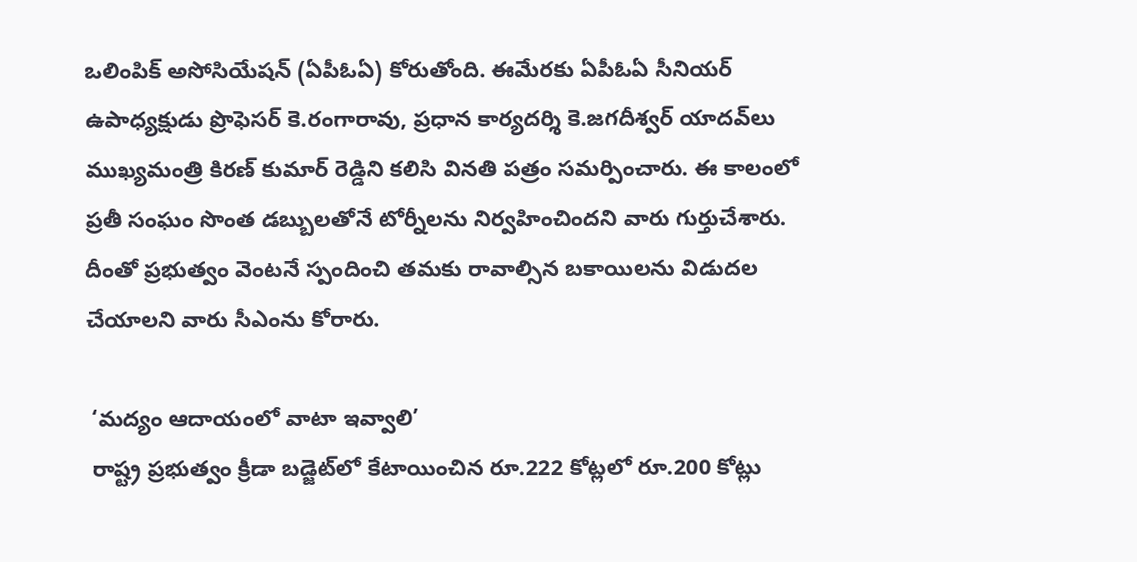ఒలింపిక్ అసోసియేషన్ (ఏపీఓఏ) కోరుతోంది. ఈమేరకు ఏపీఓఏ సీనియర్ ఉపాధ్యక్షుడు ప్రొఫెసర్ కె.రంగారావు, ప్రధాన కార్యదర్శి కె.జగదీశ్వర్ యాదవ్‌లు ముఖ్యమంత్రి కిరణ్ కుమార్ రెడ్డిని కలిసి వినతి పత్రం సమర్పించారు. ఈ కాలంలో ప్రతీ సంఘం సొంత డబ్బులతోనే టోర్నీలను నిర్వహించిందని వారు గుర్తుచేశారు. దీంతో ప్రభుత్వం వెంటనే స్పందించి తమకు రావాల్సిన బకాయిలను విడుదల చేయాలని వారు సీఎంను కోరారు.

 ‘మద్యం ఆదాయంలో వాటా ఇవ్వాలి’
 రాష్ట్ర ప్రభుత్వం క్రీడా బడ్జెట్‌లో కేటాయించిన రూ.222 కోట్లలో రూ.200 కోట్లు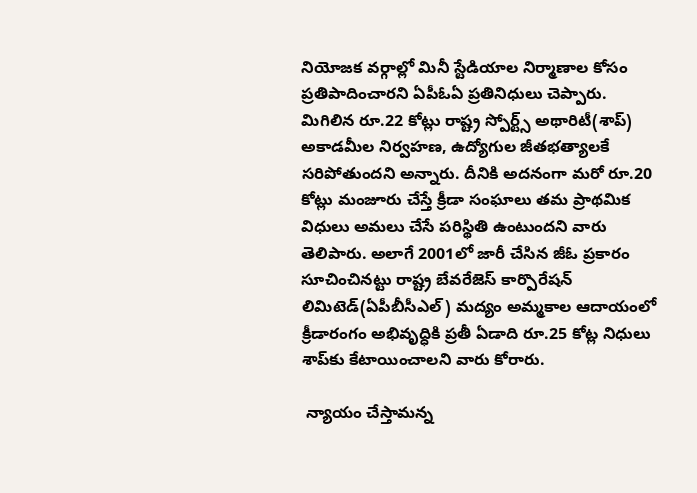నియోజక వర్గాల్లో మినీ స్టేడియాల నిర్మాణాల కోసం ప్రతిపాదించారని ఏపీఓఏ ప్రతినిధులు చెప్పారు. మిగిలిన రూ.22 కోట్లు రాష్ట్ర స్పోర్ట్స్ అథారిటీ(శాప్) అకాడమీల నిర్వహణ, ఉద్యోగుల జీతభత్యాలకే సరిపోతుందని అన్నారు. దీనికి అదనంగా మరో రూ.20 కోట్లు మంజూరు చేస్తే క్రీడా సంఘాలు తమ ప్రాథమిక విధులు అమలు చేసే పరిస్థితి ఉంటుందని వారు తెలిపారు. అలాగే 2001లో జారీ చేసిన జీఓ ప్రకారం సూచించినట్టు రాష్ట్ర బేవరేజెస్ కార్పొరేషన్ లిమిటెడ్(ఏపీబీసీఎల్) మద్యం అమ్మకాల ఆదాయంలో క్రీడారంగం అభివృద్ధికి ప్రతీ ఏడాది రూ.25 కోట్ల నిధులు శాప్‌కు కేటాయించాలని వారు కోరారు.

 న్యాయం చేస్తామన్న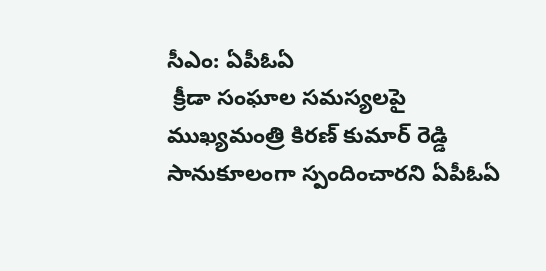సీఎం: ఏపీఓఏ
 క్రీడా సంఘాల సమస్యలపై ముఖ్యమంత్రి కిరణ్ కుమార్ రెడ్డి సానుకూలంగా స్పందించారని ఏపీఓఏ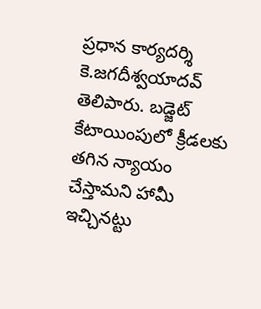ప్రధాన కార్యదర్శి కె.జగదీశ్వయాదవ్ తెలిపారు. బడ్జెట్ కేటాయింపులో క్రీడలకు తగిన న్యాయం చేస్తామని హామీ ఇచ్చినట్టు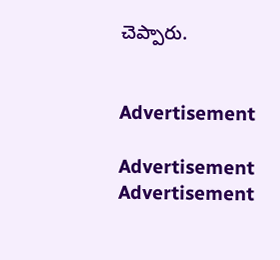చెప్పారు.


Advertisement

Advertisement
Advertisement